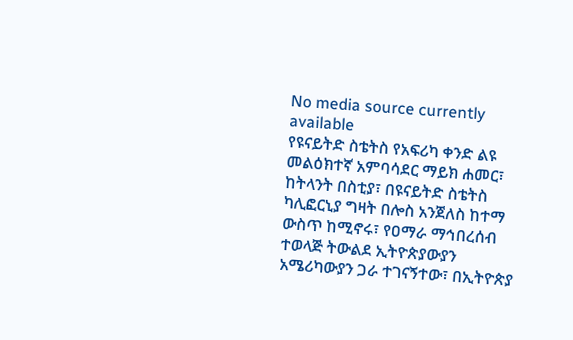No media source currently available
የዩናይትድ ስቴትስ የአፍሪካ ቀንድ ልዩ መልዕክተኛ አምባሳደር ማይክ ሐመር፣ ከትላንት በስቲያ፣ በዩናይትድ ስቴትስ ካሊፎርኒያ ግዛት በሎስ አንጀለስ ከተማ ውስጥ ከሚኖሩ፣ የዐማራ ማኅበረሰብ ተወላጅ ትውልደ ኢትዮጵያውያን አሜሪካውያን ጋራ ተገናኝተው፣ በኢትዮጵያ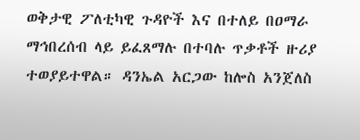ወቅታዊ ፖለቲካዊ ጉዳዮች እና በተለይ በዐማራ ማኅበረሰብ ላይ ይፈጸማሉ በተባሉ ጥቃቶች ዙሪያ ተወያይተዋል። ዳንኤል አርጋው ከሎስ አንጀለስ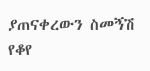ያጠናቀረውን ስመኝሽ የቆየ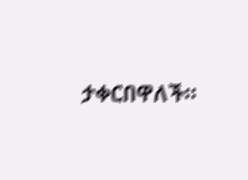ታቀርበዋለች።